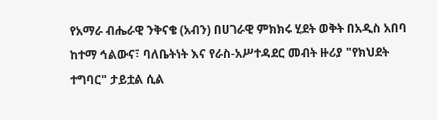የአማራ ብሔራዊ ንቅናቄ (አብን) በሀገራዊ ምክክሩ ሂደት ወቅት በአዲስ አበባ ከተማ ኅልውና፣ ባለቤትነት እና የራስ-አሥተዳደር መብት ዙሪያ "የክህደት ተግባር" ታይቷል ሲል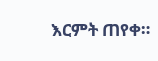እርምት ጠየቀ።